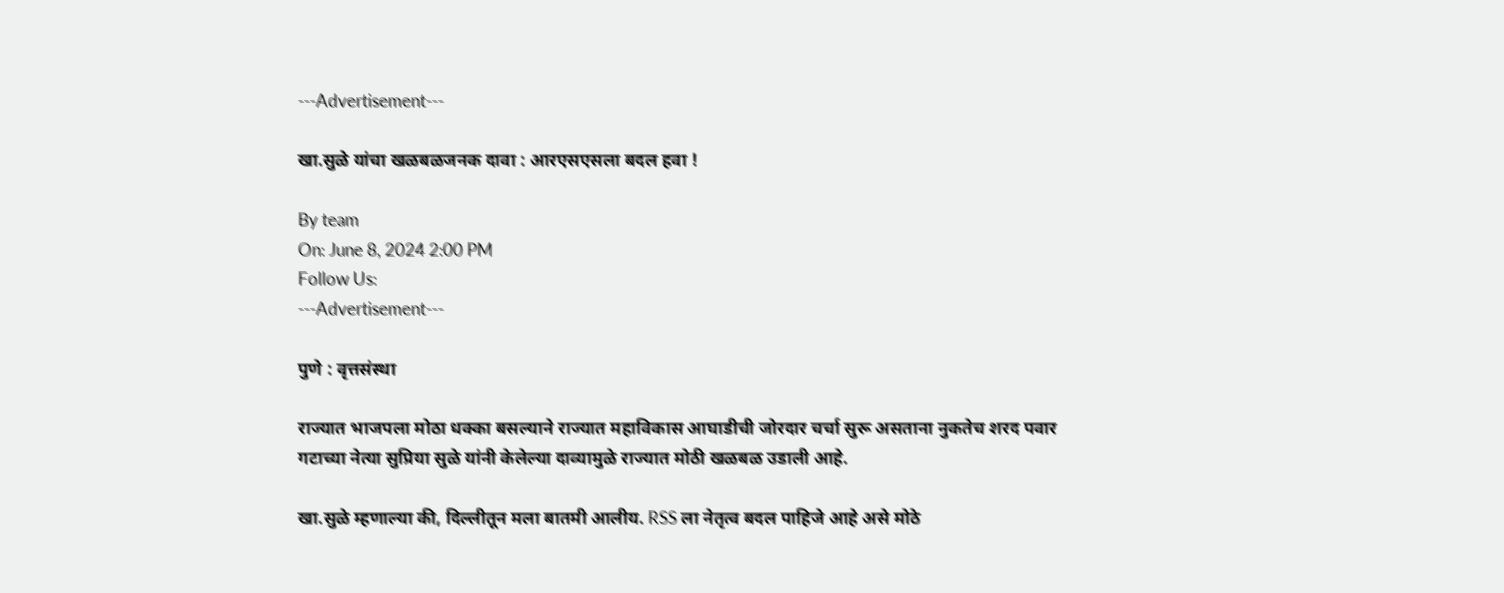---Advertisement---

खा.सुळे यांचा खळबळजनक दावा : आरएसएसला बदल हवा !

By team
On: June 8, 2024 2:00 PM
Follow Us:
---Advertisement---

पुणे : वृत्तसंस्था

राज्यात भाजपला मोठा धक्का बसल्याने राज्यात महाविकास आघाडीची जोरदार चर्चा सुरू असताना नुकतेच शरद पवार गटाच्या नेत्या सुप्रिया सुळे यांनी केलेल्या दाव्यामुळे राज्यात मोठी खळबळ उडाली आहे.

खा.सुळे म्हणाल्या की, दिल्लीतून मला बातमी आलीय. RSS ला नेतृत्व बदल पाहिजे आहे असे मोठे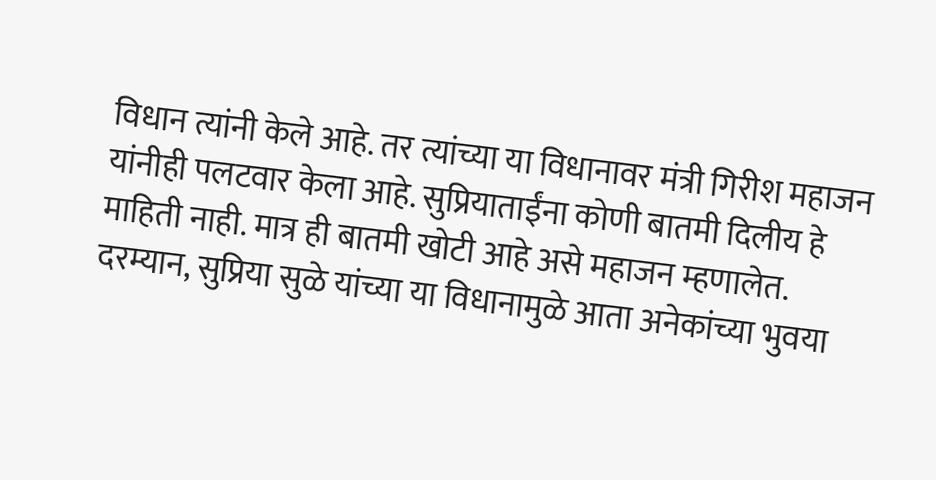विधान त्यांनी केले आहे. तर त्यांच्या या विधानावर मंत्री गिरीश महाजन यांनीही पलटवार केला आहे. सुप्रियाताईंना कोणी बातमी दिलीय हे माहिती नाही. मात्र ही बातमी खोटी आहे असे महाजन म्हणालेत. दरम्यान, सुप्रिया सुळे यांच्या या विधानामुळे आता अनेकांच्या भुवया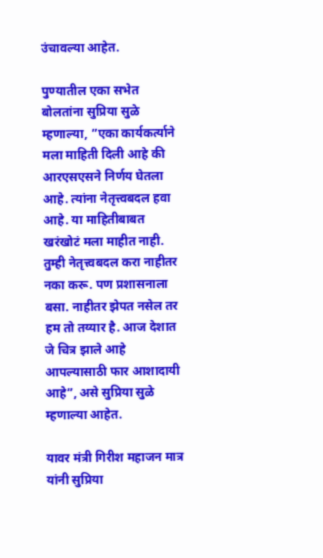उंचावल्या आहेत.

पुण्यातील एका सभेत बोलतांना सुप्रिया सुळे म्हणाल्या, ”एका कार्यकर्त्याने मला माहिती दिली आहे की आरएसएसने निर्णय घेतला आहे. त्यांना नेतृत्त्वबदल हवा आहे. या माहितीबाबत खरंखोटं मला माहीत नाही. तुम्ही नेतृत्त्वबदल करा नाहीतर नका करू. पण प्रशासनाला बसा. नाहीतर झेपत नसेल तर हम तो तय्यार है. आज देशात जे चित्र झाले आहे आपल्यासाठी फार आशादायी आहे”, असे सुप्रिया सुळे म्हणाल्या आहेत.

यावर मंत्री गिरीश महाजन मात्र यांनी सुप्रिया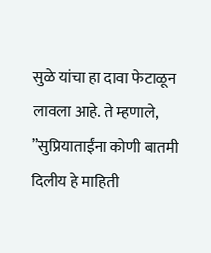सुळे यांचा हा दावा फेटाळून लावला आहे. ते म्हणाले, ”सुप्रियाताईंना कोणी बातमी दिलीय हे माहिती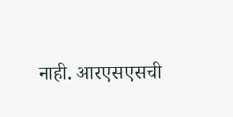नाही. आरएसएसची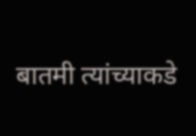बातमी त्यांच्याकडे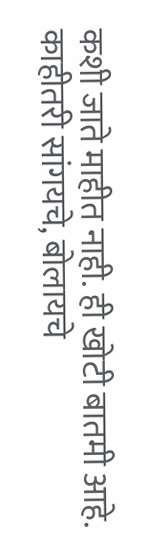कशी जाते माहीत नाही. ही खोटी बातमी आहे. काहीतरी सांगयचे, बोलायचे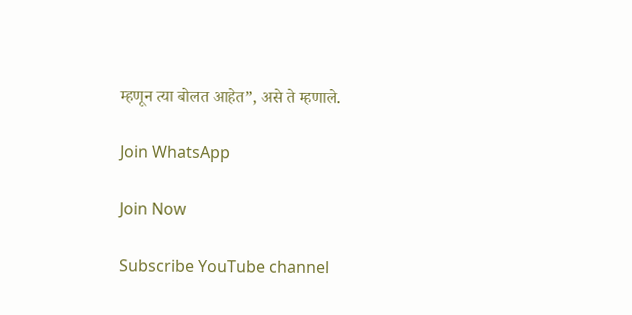म्हणून त्या बोलत आहेत”, असे ते म्हणाले.

Join WhatsApp

Join Now

Subscribe YouTube channel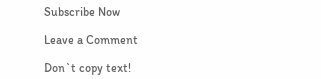Subscribe Now

Leave a Comment

Don`t copy text!